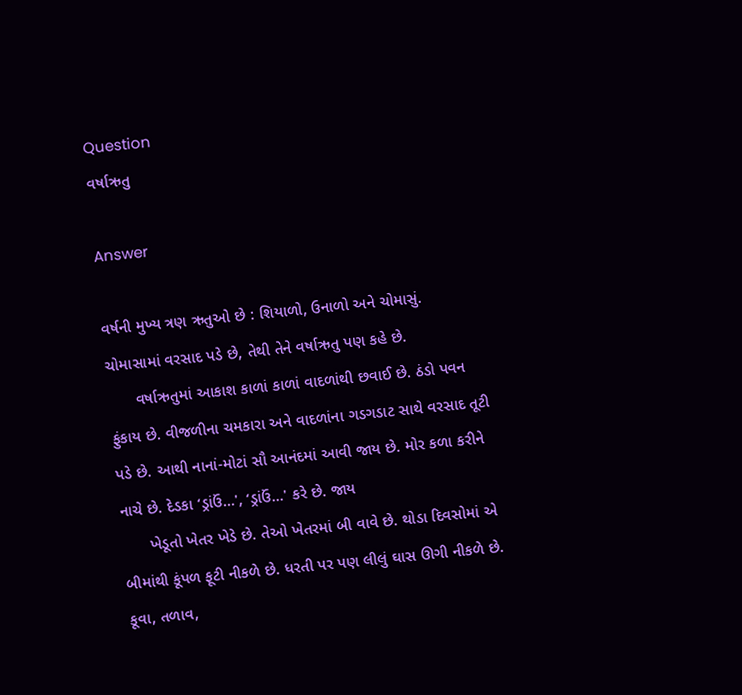Question
વર્ષાઋતુ

Answer

વર્ષની મુખ્ય ત્રણ ઋતુઓ છે : શિયાળો, ઉનાળો અને ચોમાસું. ચોમાસામાં વરસાદ પડે છે, તેથી તેને વર્ષાઋતુ પણ કહે છે.
      વર્ષાઋતુમાં આકાશ કાળાં કાળાં વાદળાંથી છવાઈ છે. ઠંડો પવન ફુંકાય છે. વીજળીના ચમકારા અને વાદળાંના ગડગડાટ સાથે વરસાદ તૂટી પડે છે. આથી નાનાં-મોટાં સૌ આનંદમાં આવી જાય છે. મોર કળા કરીને નાચે છે. દેડકા ‘ડ્રાંઉં...', ‘ડ્રાંઉં...' કરે છે. જાય
      ખેડૂતો ખેતર ખેડે છે. તેઓ ખેતરમાં બી વાવે છે. થોડા દિવસોમાં એ બીમાંથી કૂંપળ ફૂટી નીકળે છે. ધરતી પર પણ લીલું ઘાસ ઊગી નીકળે છે. કૂવા, તળાવ,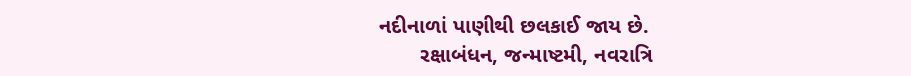નદીનાળાં પાણીથી છલકાઈ જાય છે.
       રક્ષાબંધન, જન્માષ્ટમી, નવરાત્રિ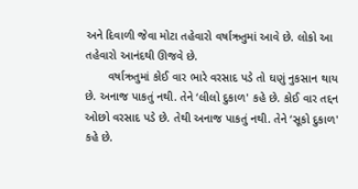અને દિવાળી જેવા મોટા તહેવારો વર્ષાઋતુમાં આવે છે. લોકો આ તહેવારો આનંદથી ઊજવે છે.
       વર્ષાઋતુમાં કોઈ વાર ભારે વરસાદ પડે તો ઘણું નુકસાન થાય છે. અનાજ પાકતું નથી. તેને ‘લીલો દુકાળ' કહે છે. કોઈ વાર તદ્દન ઓછો વરસાદ પડે છે. તેથી અનાજ પાકતું નથી. તેને ‘સૂકો દુકાળ' કહે છે.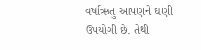વર્ષાઋતુ આપણને ઘણી ઉપયોગી છે. તેથી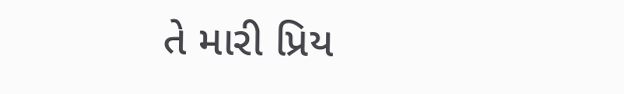તે મારી પ્રિય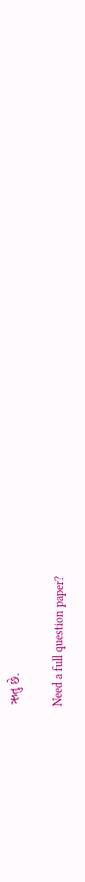ઋતુ છે.

Need a full question paper?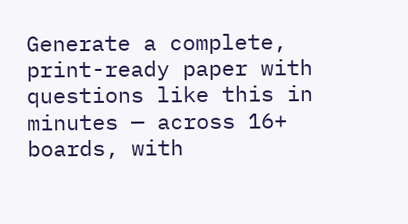Generate a complete, print-ready paper with questions like this in minutes — across 16+ boards, with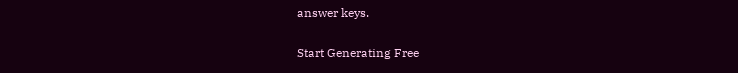answer keys.

Start Generating Free